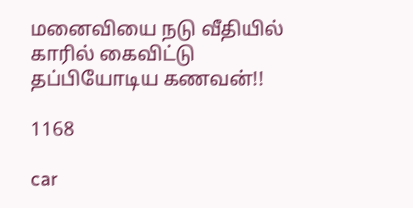மனைவியை நடு வீதியில் காரில் கைவிட்டு தப்பியோடிய கணவன்!!

1168

car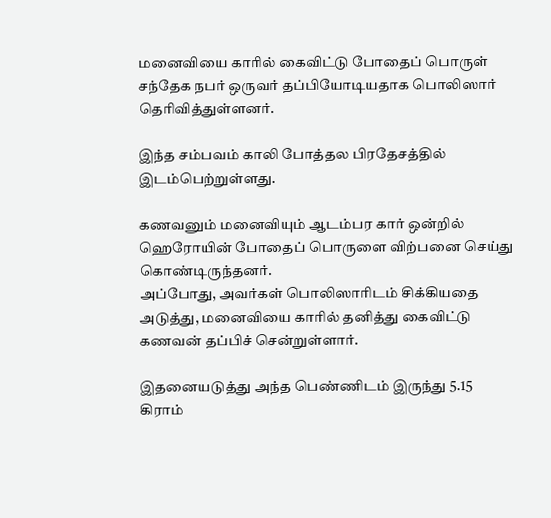மனைவியை காரில் கைவிட்டு போதைப் பொருள் சந்தேக நபர் ஒருவர் தப்பியோடியதாக பொலிஸார் தெரிவித்துள்ளனர்.

இந்த சம்பவம் காலி போத்தல பிரதேசத்தில் இடம்பெற்றுள்ளது.

கணவனும் மனைவியும் ஆடம்பர கார் ஒன்றில் ஹெரோயின் போதைப் பொருளை விற்பனை செய்து கொண்டிருந்தனர்.
அப்போது, அவர்கள் பொலிஸாரிடம் சிக்கியதை அடுத்து, மனைவியை காரில் தனித்து கைவிட்டு கணவன் தப்பிச் சென்றுள்ளார்.

இதனையடுத்து அந்த பெண்ணிடம் இருந்து 5.15 கிராம்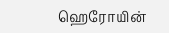ஹெரோயின்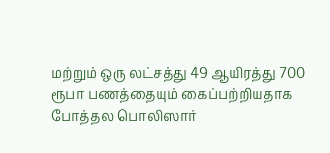மற்றும் ஒரு லட்சத்து 49 ஆயிரத்து 700 ரூபா பணத்தையும் கைப்பற்றியதாக போத்தல பொலிஸார்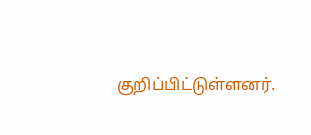குறிப்பிட்டுள்ளனர்.